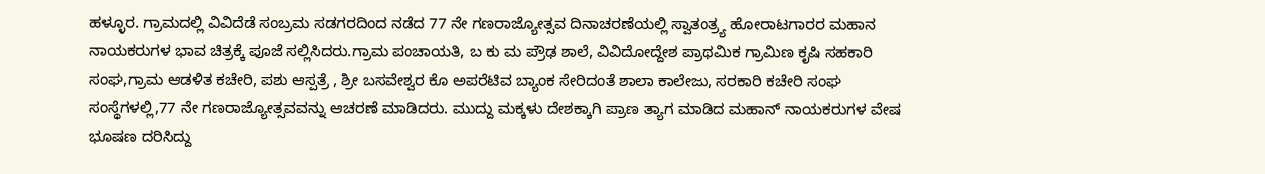ಹಳ್ಳೂರ. ಗ್ರಾಮದಲ್ಲಿ ವಿವಿದೆಡೆ ಸಂಬ್ರಮ ಸಡಗರದಿಂದ ನಡೆದ 77 ನೇ ಗಣರಾಜ್ಯೋತ್ಸವ ದಿನಾಚರಣೆಯಲ್ಲಿ ಸ್ವಾತಂತ್ರ್ಯ ಹೋರಾಟಗಾರರ ಮಹಾನ ನಾಯಕರುಗಳ ಭಾವ ಚಿತ್ರಕ್ಕೆ ಪೂಜೆ ಸಲ್ಲಿಸಿದರು.ಗ್ರಾಮ ಪಂಚಾಯತಿ, ಬ ಕು ಮ ಪ್ರೌಢ ಶಾಲೆ, ವಿವಿದೋದ್ದೇಶ ಪ್ರಾಥಮಿಕ ಗ್ರಾಮಿಣ ಕೃಷಿ ಸಹಕಾರಿ ಸಂಘ,ಗ್ರಾಮ ಆಡಳಿತ ಕಚೇರಿ, ಪಶು ಆಸ್ಪತ್ರೆ , ಶ್ರೀ ಬಸವೇಶ್ವರ ಕೊ ಅಪರೆಟಿವ ಬ್ಯಾಂಕ ಸೇರಿದಂತೆ ಶಾಲಾ ಕಾಲೇಜು, ಸರಕಾರಿ ಕಚೇರಿ ಸಂಘ ಸಂಸ್ಥೆಗಳಲ್ಲಿ,77 ನೇ ಗಣರಾಜ್ಯೋತ್ಸವವನ್ನು ಆಚರಣೆ ಮಾಡಿದರು. ಮುದ್ದು ಮಕ್ಕಳು ದೇಶಕ್ಕಾಗಿ ಪ್ರಾಣ ತ್ಯಾಗ ಮಾಡಿದ ಮಹಾನ್ ನಾಯಕರುಗಳ ವೇಷ ಭೂಷಣ ದರಿಸಿದ್ದು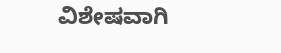ವಿಶೇಷವಾಗಿ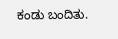ಕಂಡು ಬಂದಿತು.